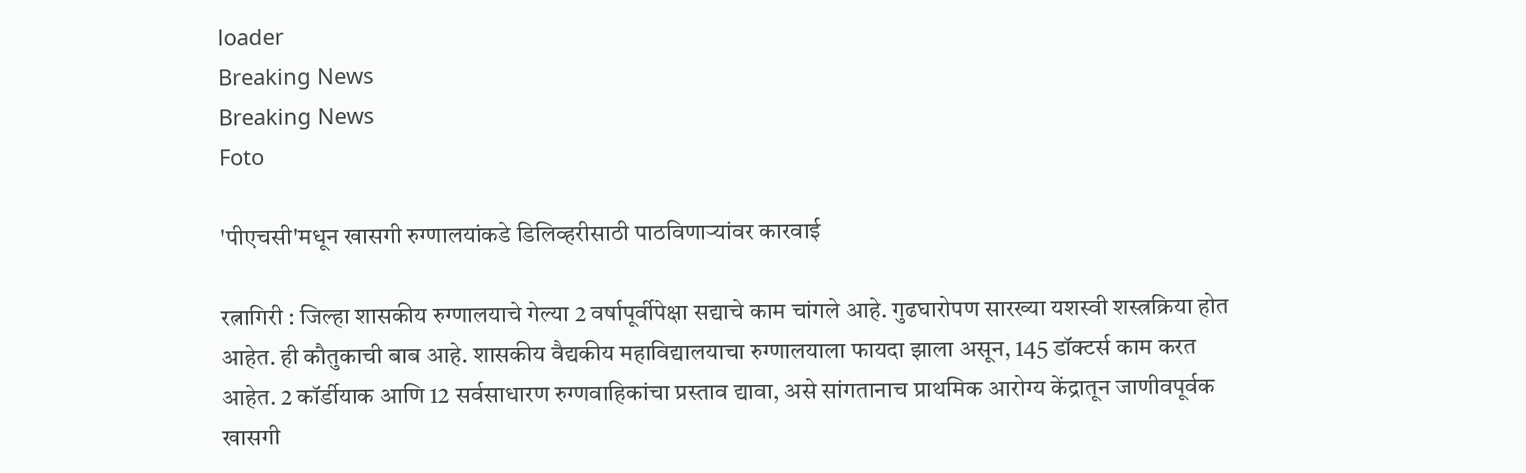loader
Breaking News
Breaking News
Foto

'पीएचसी'मधून खासगी रुग्णालयांकडे डिलिव्हरीसाठी पाठविणाऱ्यांवर कारवाई

रत्नागिरी : जिल्हा शासकीय रुग्णालयाचे गेल्या 2 वर्षापूर्वीपेक्षा सद्याचे काम चांगले आहे. गुढघारोपण सारख्या यशस्वी शस्त्रक्रिया होत आहेत. ही कौतुकाची बाब आहे. शासकीय वैद्यकीय महाविद्यालयाचा रुग्णालयाला फायदा झाला असून, 145 डॉक्टर्स काम करत आहेत. 2 कॉर्डीयाक आणि 12 सर्वसाधारण रुग्णवाहिकांचा प्रस्ताव द्यावा, असे सांगतानाच प्राथमिक आरोग्य केंद्रातून जाणीवपूर्वक खासगी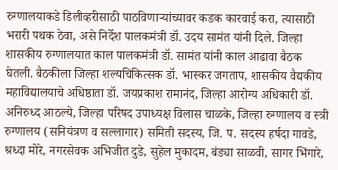रुग्णालयाकडे डिलीव्हरीसाठी पाठविणाऱ्यांच्यावर कडक कारवाई करा, त्यासाठी भरारी पथक ठेवा, असे निर्देश पालकमंत्री डॉ. उदय सामंत यांनी दिले. जिल्हा शासकीय रुग्णालयात काल पालकमंत्री डॉ. सामंत यांनी काल आढावा बैठक घेतली. बैठकीला जिल्हा शल्यचिकित्सक डॉ. भास्कर जगताप, शासकीय वैद्यकीय महाविद्यालयाचे अधिष्ठाता डॉ. जयप्रकाश रामानंद, जिल्हा आरोग्य अधिकारी डॉ. अनिरुध्द आठल्ये, जिल्हा परिषद उपाध्यक्ष विलास चाळके, जिल्हा रुग्णालय व स्त्री रुग्णालय (सनियंत्रण व सल्लागार) समिती सदस्य, जि. प. सदस्य हर्षदा गावडे, श्रध्दा मोरे, नगरसेवक अभिजीत दुडे, सुहेल मुकादम, बंड्या साळवी, सागर भिंगारे,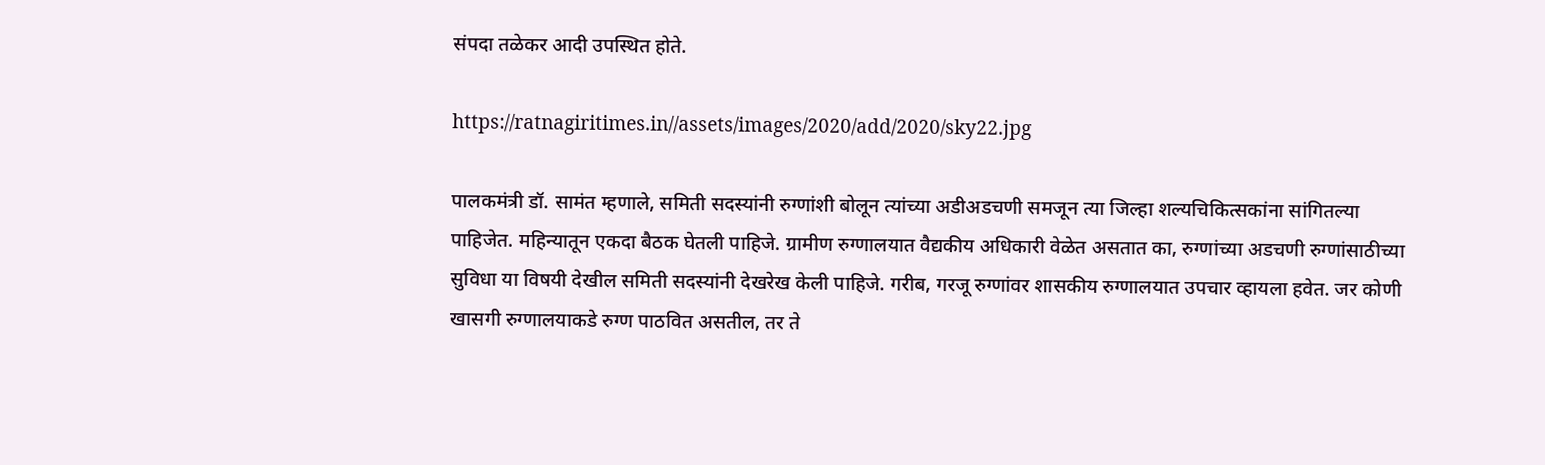संपदा तळेकर आदी उपस्थित होते.

https://ratnagiritimes.in//assets/images/2020/add/2020/sky22.jpg

पालकमंत्री डॉ. सामंत म्हणाले, समिती सदस्यांनी रुग्णांशी बोलून त्यांच्या अडीअडचणी समजून त्या जिल्हा शल्यचिकित्सकांना सांगितल्या पाहिजेत. महिन्यातून एकदा बैठक घेतली पाहिजे. ग्रामीण रुग्णालयात वैद्यकीय अधिकारी वेळेत असतात का, रुग्णांच्या अडचणी रुग्णांसाठीच्या सुविधा या विषयी देखील समिती सदस्यांनी देखरेख केली पाहिजे. गरीब, गरजू रुग्णांवर शासकीय रुग्णालयात उपचार व्हायला हवेत. जर कोणी खासगी रुग्णालयाकडे रुग्ण पाठवित असतील, तर ते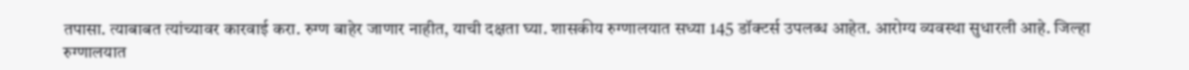तपासा. त्याबाबत त्यांच्यावर कारवाई करा. रुग्ण बाहेर जाणार नाहीत, याची दक्षता घ्या. शासकीय रुग्णालयात सध्या 145 डॉक्टर्स उपलब्ध आहेत. आरोग्य व्यवस्था सुधारली आहे. जिल्हा रुग्णालयात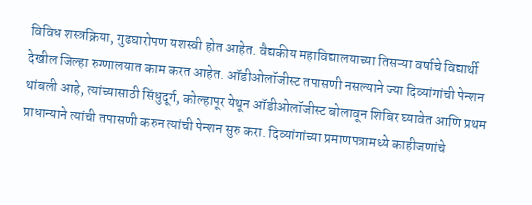विविध शस्त्रक्रिया, गुढघारोपण यशस्वी होत आहेत. वैद्यकीय महाविद्यालयाच्या तिसऱ्या वर्षाचे विद्यार्थी देखील जिल्हा रुग्णालयात काम करत आहेत. ऑडीओलॉजीस्ट तपासणी नसल्याने ज्या दिव्यांगांची पेन्शन थांबली आहे, त्यांच्यासाठी सिंधुदूर्ग, कोल्हापूर येथून ऑडीओलॉजीस्ट बोलावून शिबिर घ्यावेत आणि प्रथम प्राधान्याने त्यांची तपासणी करुन त्यांची पेन्शन सुरु करा. दिव्यांगांच्या प्रमाणपत्रामध्ये काहीजणांचे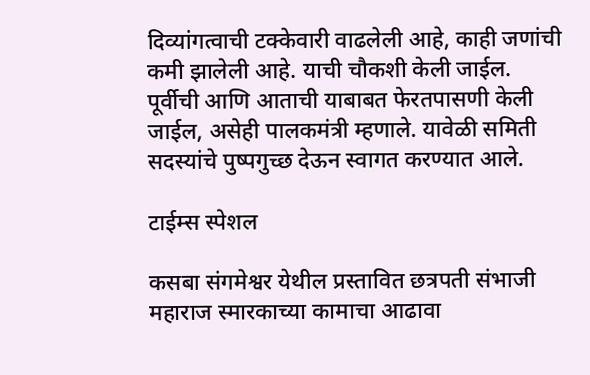दिव्यांगत्वाची टक्केवारी वाढलेली आहे, काही जणांची कमी झालेली आहे. याची चौकशी केली जाईल. पूर्वीची आणि आताची याबाबत फेरतपासणी केली जाईल, असेही पालकमंत्री म्हणाले. यावेळी समिती सदस्यांचे पुष्पगुच्छ देऊन स्वागत करण्यात आले.

टाईम्स स्पेशल

कसबा संगमेश्वर येथील प्रस्तावित छत्रपती संभाजी महाराज स्मारकाच्या कामाचा आढावा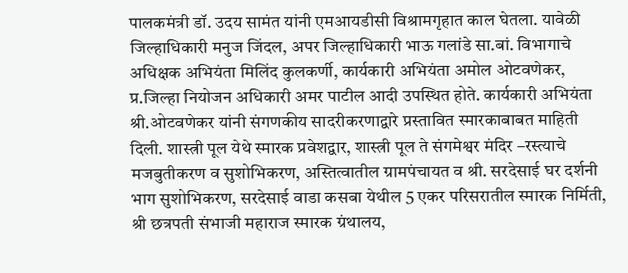पालकमंत्री डॉ. उदय सामंत यांनी एमआयडीसी विश्रामगृहात काल घेतला. यावेळी जिल्हाधिकारी मनुज जिंदल, अपर जिल्हाधिकारी भाऊ गलांडे सा.बां. विभागाचे अधिक्षक अभियंता मिलिंद कुलकर्णी, कार्यकारी अभियंता अमोल ओटवणेकर, प्र.जिल्हा नियोजन अधिकारी अमर पाटील आदी उपस्थित होते. कार्यकारी अभियंता श्री.ओटवणेकर यांनी संगणकीय सादरीकरणाद्वारे प्रस्तावित स्मारकाबाबत माहिती दिली. शास्त्री पूल येथे स्मारक प्रवेशद्वार, शास्त्री पूल ते संगमेश्वर मंदिर –रस्त्याचे मजबुतीकरण व सुशोभिकरण, अस्तित्वातील ग्रामपंचायत व श्री. सरदेसाई घर दर्शनी भाग सुशोभिकरण, सरदेसाई वाडा कसबा येथील 5 एकर परिसरातील स्मारक निर्मिती, श्री छत्रपती संभाजी महाराज स्मारक ग्रंथालय,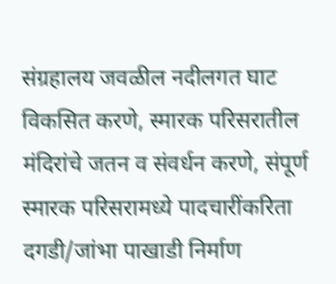संग्रहालय जवळील नदीलगत घाट विकसित करणे, स्मारक परिसरातील मंदिरांचे जतन व संवर्धन करणे, संपूर्ण स्मारक परिसरामध्ये पादचारींकरिता दगडी/जांभा पाखाडी निर्माण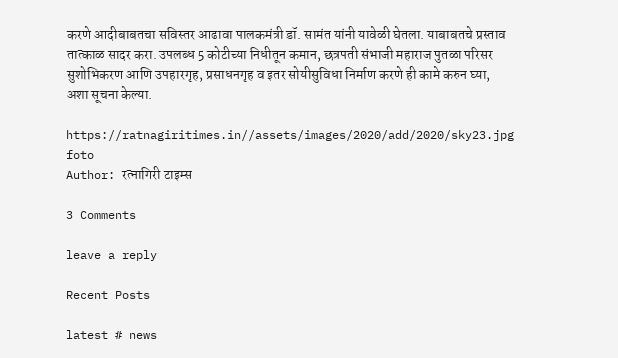करणे आदीबाबतचा सविस्तर आढावा पालकमंत्री डॉ. सामंत यांनी यावेळी घेतला. याबाबतचे प्रस्ताव तात्काळ सादर करा. उपलब्ध 5 कोटीच्या निधीतून कमान, छत्रपती संभाजी महाराज पुतळा परिसर सुशोभिकरण आणि उपहारगृह, प्रसाधनगृह व इतर सोयीसुविधा निर्माण करणे ही कामे करुन घ्या, अशा सूचना केल्या.

https://ratnagiritimes.in//assets/images/2020/add/2020/sky23.jpg
foto
Author: रत्नागिरी टाइम्स

3 Comments

leave a reply

Recent Posts

latest # news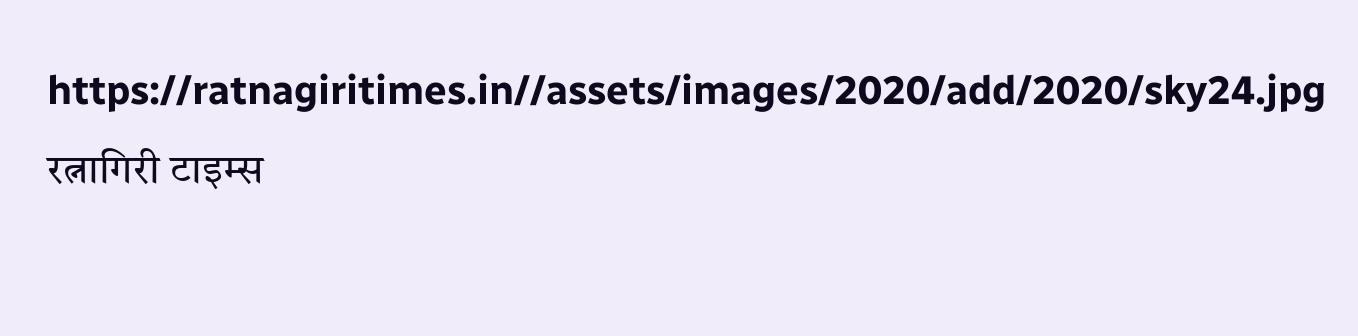https://ratnagiritimes.in//assets/images/2020/add/2020/sky24.jpg
रत्नागिरी टाइम्स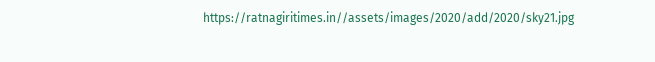https://ratnagiritimes.in//assets/images/2020/add/2020/sky21.jpg